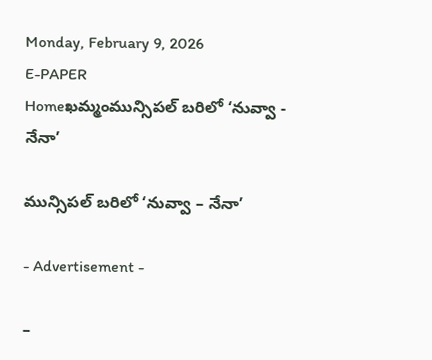Monday, February 9, 2026
E-PAPER
Homeఖమ్మంమున్సిపల్ బరిలో ‘నువ్వా - నేనా’

మున్సిపల్ బరిలో ‘నువ్వా – నేనా’

- Advertisement -

–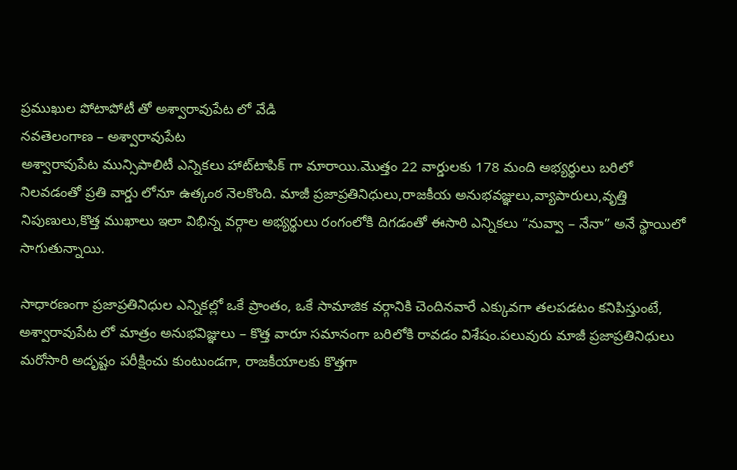ప్రముఖుల పోటాపోటీ తో అశ్వారావుపేట లో వేడి
నవతెలంగాణ – అశ్వారావుపేట
అశ్వారావుపేట మున్సిపాలిటీ ఎన్నికలు హాట్‌టాపిక్‌ గా మారాయి.మొత్తం 22 వార్డులకు 178 మంది అభ్యర్థులు బరిలో నిలవడంతో ప్రతి వార్డు లోనూ ఉత్కంఠ నెలకొంది. మాజీ ప్రజాప్రతినిధులు,రాజకీయ అనుభవజ్ఞులు,వ్యాపారులు,వృత్తి నిపుణులు,కొత్త ముఖాలు ఇలా విభిన్న వర్గాల అభ్యర్థులు రంగంలోకి దిగడంతో ఈసారి ఎన్నికలు “నువ్వా – నేనా” అనే స్థాయిలో సాగుతున్నాయి.

సాధారణంగా ప్రజాప్రతినిధుల ఎన్నికల్లో ఒకే ప్రాంతం, ఒకే సామాజిక వర్గానికి చెందినవారే ఎక్కువగా తలపడటం కనిపిస్తుంటే, అశ్వారావుపేట లో మాత్రం అనుభవిజ్ఞులు – కొత్త వారూ సమానంగా బరిలోకి రావడం విశేషం.పలువురు మాజీ ప్రజాప్రతినిధులు మరోసారి అదృష్టం పరీక్షించు కుంటుండగా, రాజకీయాలకు కొత్తగా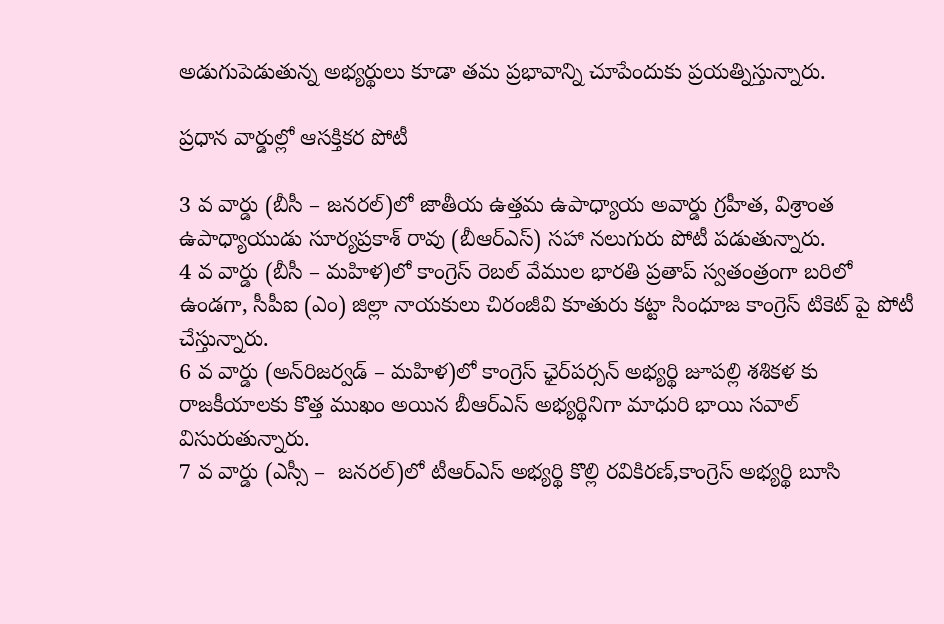అడుగుపెడుతున్న అభ్యర్థులు కూడా తమ ప్రభావాన్ని చూపేందుకు ప్రయత్నిస్తున్నారు.

ప్రధాన వార్డుల్లో ఆసక్తికర పోటీ

3 వ వార్డు (బీసీ – జనరల్)లో జాతీయ ఉత్తమ ఉపాధ్యాయ అవార్డు గ్రహీత, విశ్రాంత ఉపాధ్యాయుడు సూర్యప్రకాశ్ రావు (బీఆర్ఎస్) సహా నలుగురు పోటీ పడుతున్నారు.
4 వ వార్డు (బీసీ – మహిళ)లో కాంగ్రెస్ రెబల్ వేముల భారతి ప్రతాప్ స్వతంత్రంగా బరిలో ఉండగా, సీపీఐ (ఎం) జిల్లా నాయకులు చిరంజీవి కూతురు కట్టా సింధూజ కాంగ్రెస్ టికెట్‌ పై పోటీ చేస్తున్నారు.
6 వ వార్డు (అన్‌రిజర్వడ్ – మహిళ)లో కాంగ్రెస్ ఛైర్‌పర్సన్ అభ్యర్థి జూపల్లి శశికళ కు రాజకీయాలకు కొత్త ముఖం అయిన బీఆర్ఎస్ అభ్యర్థినిగా మాధురి భాయి సవాల్ విసురుతున్నారు.
7 వ వార్డు (ఎస్సీ –  జనరల్)లో టీఆర్ఎస్ అభ్యర్థి కొల్లి రవికిరణ్,కాంగ్రెస్ అభ్యర్థి బూసి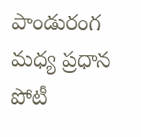పాండురంగ మధ్య ప్రధాన పోటీ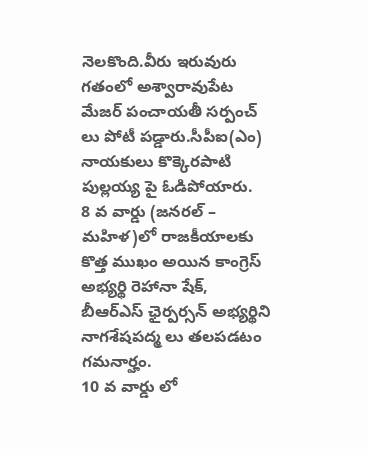నెలకొంది.వీరు ఇరువురు గతంలో అశ్వారావుపేట మేజర్ పంచాయతీ సర్పంచ్ లు పోటీ పడ్డారు.సీపీఐ(ఎం) నాయకులు కొక్కెరపాటి పుల్లయ్య పై ఓడిపోయారు.
8 వ వార్డు (జనరల్ –  మహిళ)లో రాజకీయాలకు కొత్త ముఖం అయిన కాంగ్రెస్ అభ్యర్థి రెహానా షేక్, బీఆర్ఎస్ ఛైర్పర్సన్ అభ్యర్థిని నాగశేషపద్మ లు తలపడటం గమనార్హం.
10 వ వార్డు లో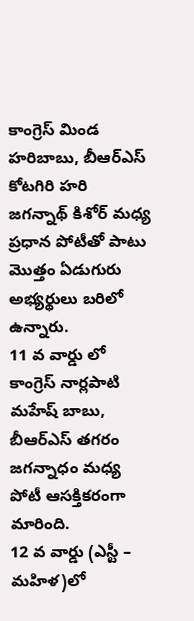కాంగ్రెస్ మిండ హరిబాబు, బీఆర్ఎస్ కోటగిరి హరి జగన్నాథ్ కిశోర్ మధ్య ప్రధాన పోటీతో పాటు మొత్తం ఏడుగురు అభ్యర్థులు బరిలో ఉన్నారు.
11 వ వార్డు లో కాంగ్రెస్ నార్లపాటి మహేష్ బాబు, బీఆర్ఎస్ తగరం జగన్నాధం మధ్య పోటీ ఆసక్తికరంగా మారింది.
12 వ వార్డు (ఎస్టీ – మహిళ)లో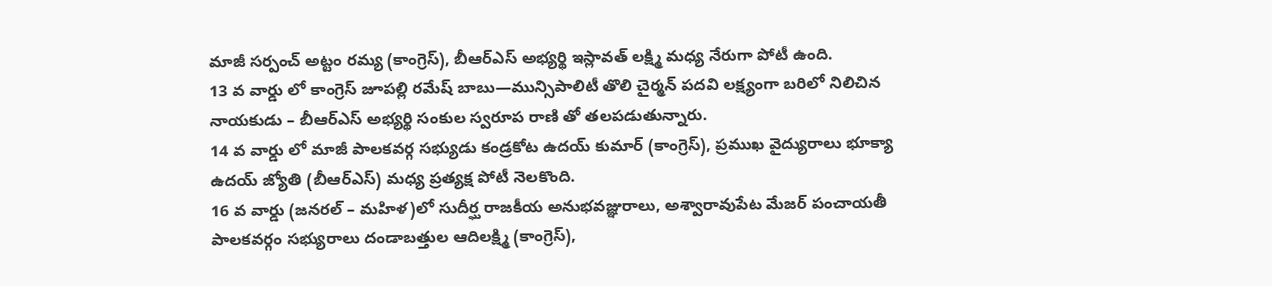మాజీ సర్పంచ్ అట్టం రమ్య (కాంగ్రెస్), బీఆర్ఎస్ అభ్యర్థి ఇస్లావత్ లక్ష్మి మధ్య నేరుగా పోటీ ఉంది.
13 వ వార్డు లో కాంగ్రెస్ జూపల్లి రమేష్ బాబు—మున్సిపాలిటీ తొలి చైర్మన్ పదవి లక్ష్యంగా బరిలో నిలిచిన నాయకుడు – బీఆర్ఎస్ అభ్యర్థి సంకుల స్వరూప రాణి తో తలపడుతున్నారు.
14 వ వార్డు లో మాజీ పాలకవర్గ సభ్యుడు కండ్రకోట ఉదయ్ కుమార్ (కాంగ్రెస్), ప్రముఖ వైద్యురాలు భూక్యా ఉదయ్ జ్యోతి (బీఆర్ఎస్) మధ్య ప్రత్యక్ష పోటీ నెలకొంది.
16 వ వార్డు (జనరల్ – మహిళ)లో సుదీర్ఘ రాజకీయ అనుభవజ్ఞురాలు, అశ్వారావుపేట మేజర్ పంచాయతీ పాలకవర్గం సభ్యురాలు దండాబత్తుల ఆదిలక్ష్మి (కాంగ్రెస్),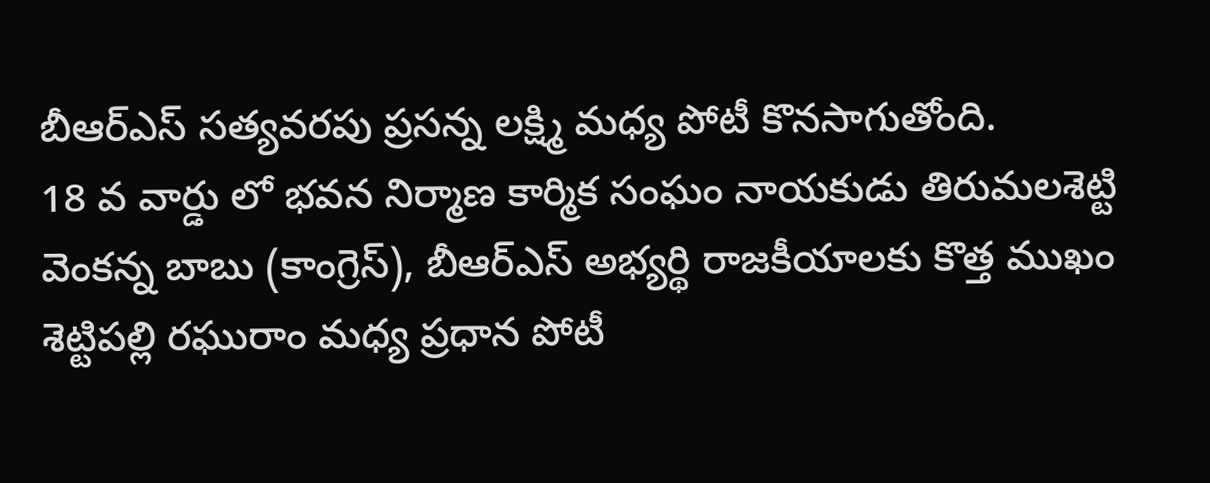బీఆర్ఎస్ సత్యవరపు ప్రసన్న లక్ష్మి మధ్య పోటీ కొనసాగుతోంది.
18 వ వార్డు లో భవన నిర్మాణ కార్మిక సంఘం నాయకుడు తిరుమలశెట్టి వెంకన్న బాబు (కాంగ్రెస్), బీఆర్ఎస్ అభ్యర్థి రాజకీయాలకు కొత్త ముఖం శెట్టిపల్లి రఘురాం మధ్య ప్రధాన పోటీ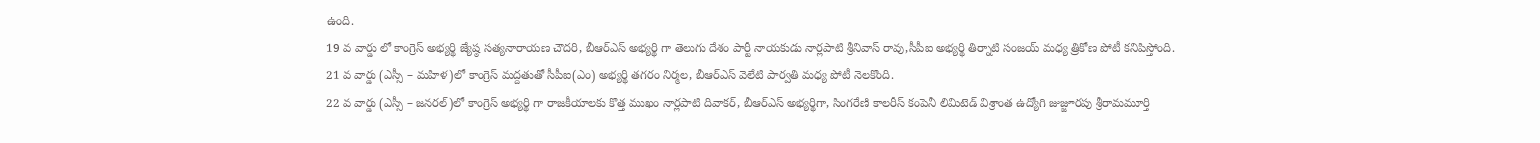ఉంది.
19 వ వార్డు లో కాంగ్రెస్ అభ్యర్థి జ్యేష్ఠ సత్యనారాయణ చౌదరి, బీఆర్ఎస్ అభ్యర్థి గా తెలుగు దేశం పార్టీ నాయకుడు నార్లపాటి శ్రీనివాస్ రావు,సీపీఐ అభ్యర్థి తిర్నాటి సంజయ్ మధ్య త్రికోణ పోటీ కనిపిస్తోంది.
21 వ వార్డు (ఎస్సీ – మహిళ)లో కాంగ్రెస్ మద్దతుతో సీపీఐ(ఎం) అభ్యర్థి తగరం నిర్మల, బీఆర్ఎస్ వెలేటి పార్వతి మధ్య పోటీ నెలకొంది.
22 వ వార్డు (ఎస్సీ – జనరల్)లో కాంగ్రెస్ అభ్యర్థి గా రాజకీయాలకు కొత్త ముఖం నార్లపాటి దివాకర్, బీఆర్ఎస్ అభ్యర్థిగా, సింగరేణి కాలరీస్ కంపెనీ లిమిటెడ్ విశ్రాంత ఉద్యోగి జుజ్జూరపు శ్రీరామమూర్తి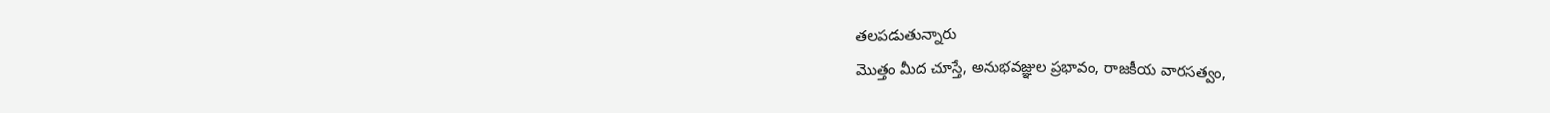తలపడుతున్నారు
మొత్తం మీద చూస్తే, అనుభవజ్ఞుల ప్రభావం, రాజకీయ వారసత్వం,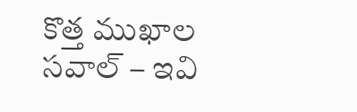కొత్త ముఖాల సవాల్ – ఇవి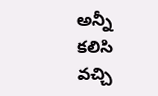అన్నీ కలిసి వచ్చి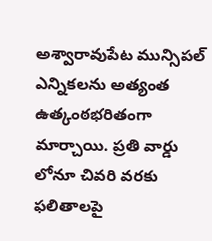అశ్వారావుపేట మున్సిపల్ ఎన్నికలను అత్యంత ఉత్కంఠభరితంగా మార్చాయి. ప్రతి వార్డు లోనూ చివరి వరకు ఫలితాలపై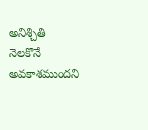అనిశ్చితి నెలకొనే అవకాశముందని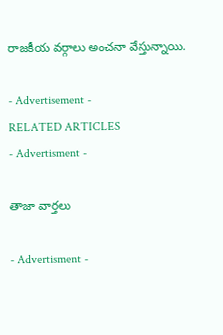రాజకీయ వర్గాలు అంచనా వేస్తున్నాయి.

- Advertisement -
RELATED ARTICLES
- Advertisment -

తాజా వార్తలు

- Advertisment -